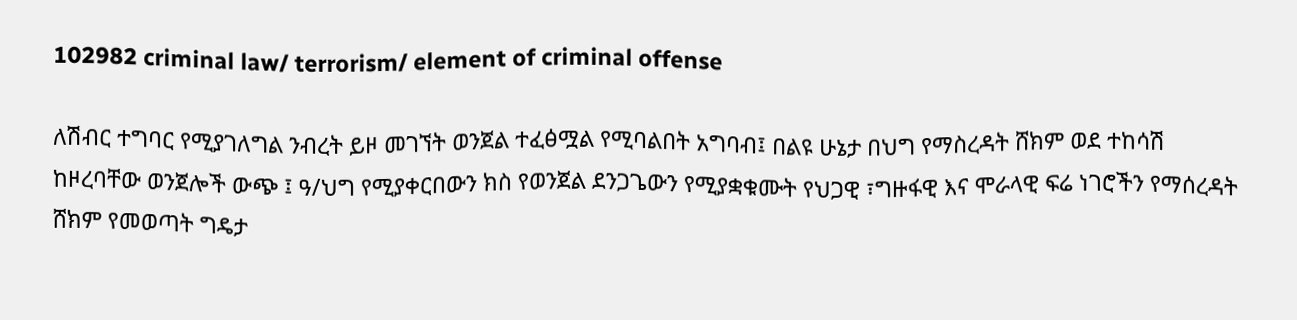102982 criminal law/ terrorism/ element of criminal offense

ለሽብር ተግባር የሚያገለግል ንብረት ይዞ መገኘት ወንጀል ተፈፅሟል የሚባልበት አግባብ፤ በልዩ ሁኔታ በህግ የማስረዳት ሸክም ወደ ተከሳሽ ከዞረባቸው ወንጀሎች ውጭ ፤ ዓ/ህግ የሚያቀርበውን ክስ የወንጀል ደንጋጌውን የሚያቋቁሙት የህጋዊ ፣ግዙፋዊ እና ሞራላዊ ፍሬ ነገሮችን የማሰረዳት ሸክም የመወጣት ግዴታ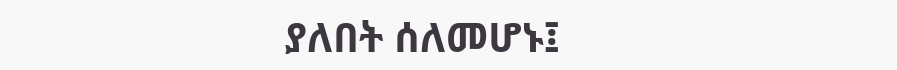ያለበት ሰለመሆኑ፤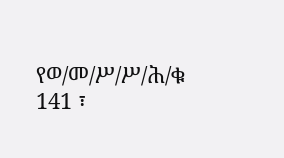የወ/መ/ሥ/ሥ/ሕ/ቁ 141 ፣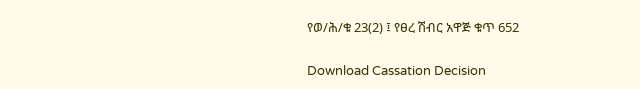የወ/ሕ/ቁ 23(2) ፤ የፀረ ሽብር አዋጅ ቁጥ 652

Download Cassation Decision